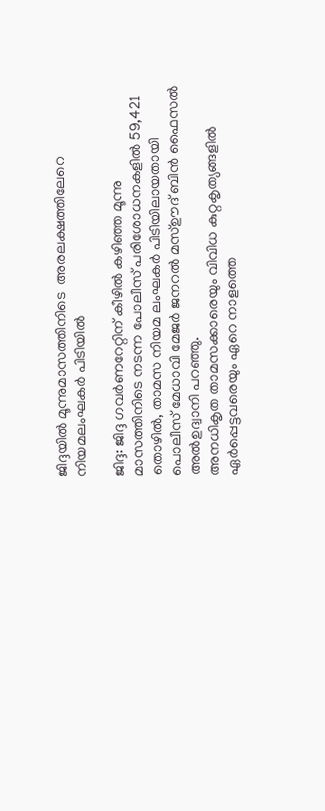ജിദ്ദയില്‍ മൂന്നുമാസത്തിനിടെ  അരലക്ഷത്തിലേറെ നിയമലംഘകര്‍ പിടിയില്‍

ജിദ്ദ: ജിദ്ദ ഗവര്‍ണറേറ്റിന് കീഴില്‍ കഴിഞ്ഞ മൂന്നു മാസത്തിനിടെ നടന്ന പോലീസ് പരിശോധനകളില്‍ 59,421 തൊഴില്‍, താമസ നിയമ ലംഘകര്‍ പിടിയിലായതായി പൊലീസ് മേധാവി മേജര്‍ ജനറല്‍ മസ്ഊദ് ബിന്‍ ഫൈസല്‍ അല്‍ഉദ്വാനി പറഞ്ഞു.
അനധികൃത താമസക്കാരെയും വിവിധ കുറ്റകൃത്യങ്ങളില്‍ ഏര്‍പ്പെട്ടവരെയും ഏറെ നാളത്തെ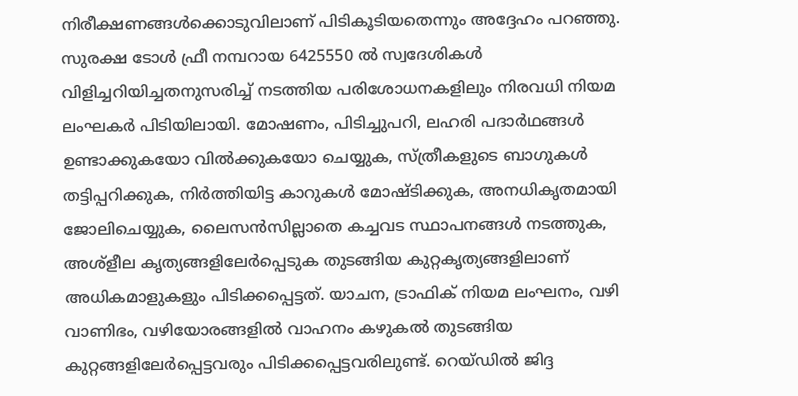നിരീക്ഷണങ്ങള്‍ക്കൊടുവിലാണ് പിടികൂടിയതെന്നും അദ്ദേഹം പറഞ്ഞു. സുരക്ഷ ടോള്‍ ഫ്രീ നമ്പറായ 6425550 ല്‍ സ്വദേശികള്‍ വിളിച്ചറിയിച്ചതനുസരിച്ച് നടത്തിയ പരിശോധനകളിലും നിരവധി നിയമ ലംഘകര്‍ പിടിയിലായി. മോഷണം, പിടിച്ചുപറി, ലഹരി പദാര്‍ഥങ്ങള്‍ ഉണ്ടാക്കുകയോ വില്‍ക്കുകയോ ചെയ്യുക, സ്ത്രീകളുടെ ബാഗുകള്‍ തട്ടിപ്പറിക്കുക, നിര്‍ത്തിയിട്ട കാറുകള്‍ മോഷ്ടിക്കുക, അനധികൃതമായി ജോലിചെയ്യുക, ലൈസന്‍സില്ലാതെ കച്ചവട സ്ഥാപനങ്ങള്‍ നടത്തുക, അശ്ളീല കൃത്യങ്ങളിലേര്‍പ്പെടുക തുടങ്ങിയ കുറ്റകൃത്യങ്ങളിലാണ് അധികമാളുകളും പിടിക്കപ്പെട്ടത്. യാചന, ട്രാഫിക് നിയമ ലംഘനം, വഴി വാണിഭം, വഴിയോരങ്ങളില്‍ വാഹനം കഴുകല്‍ തുടങ്ങിയ കുറ്റങ്ങളിലേര്‍പ്പെട്ടവരും പിടിക്കപ്പെട്ടവരിലുണ്ട്. റെയ്ഡില്‍ ജിദ്ദ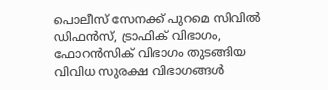പൊലീസ് സേനക്ക് പുറമെ സിവില്‍ ഡിഫന്‍സ്, ട്രാഫിക് വിഭാഗം, ഫോറന്‍സിക് വിഭാഗം തുടങ്ങിയ വിവിധ സുരക്ഷ വിഭാഗങ്ങള്‍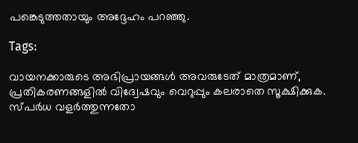പങ്കെടുത്തതായും അദ്ദേഹം പറഞ്ഞു.

Tags:

വായനക്കാരുടെ അഭിപ്രായങ്ങള്‍ അവരുടേത് മാത്രമാണ്, പ്രതികരണങ്ങളിൽ വിദ്വേഷവും വെറുപ്പും കലരാതെ സൂക്ഷിക്കുക. സ്പർധ വളർത്തുന്നതോ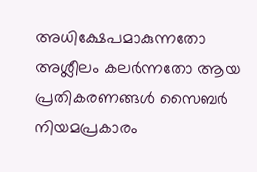അധിക്ഷേപമാകുന്നതോ അശ്ലീലം കലർന്നതോ ആയ പ്രതികരണങ്ങൾ സൈബർ നിയമപ്രകാരം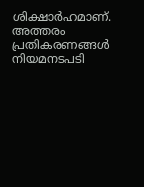ശിക്ഷാർഹമാണ്. അത്തരം പ്രതികരണങ്ങൾ നിയമനടപടി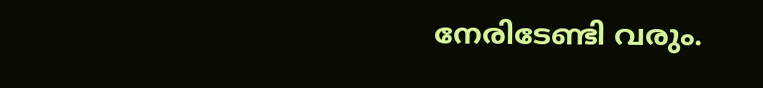നേരിടേണ്ടി വരും.